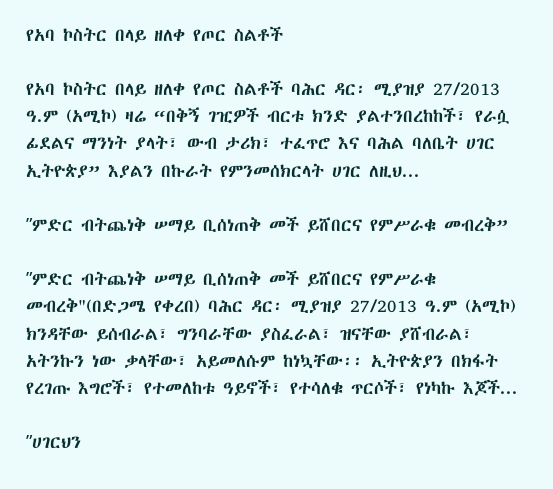የአባ ኮስትር በላይ ዘለቀ የጦር ስልቶች

የአባ ኮስትር በላይ ዘለቀ የጦር ስልቶች ባሕር ዳር፡ ሚያዝያ 27/2013 ዓ.ም (አሚኮ) ዛሬ “በቅኝ ገዢዎች ብርቱ ክንድ ያልተንበረከከች፣ የራሷ ፊደልና ማንነት ያላት፣ ውብ ታሪክ፣ ተፈጥሮ እና ባሕል ባለቤት ሀገር ኢትዮጵያ” እያልን በኩራት የምንመሰክርላት ሀገር ለዚህ...

ʺምድር ብትጨነቅ ሠማይ ቢሰነጠቅ መች ይሸበርና የምሥራቁ መብረቅ”

ʺምድር ብትጨነቅ ሠማይ ቢሰነጠቅ መች ይሸበርና የምሥራቁ መብረቅ"(በድጋሜ የቀረበ) ባሕር ዳር፡ ሚያዝያ 27/2013 ዓ.ም (አሚኮ) ክንዳቸው ይሰብራል፣ ግንባራቸው ያስፈራል፣ ዝናቸው ያሸብራል፣ አትንኩን ነው ቃላቸው፣ አይመለሱም ከነኳቸው፡፡ ኢትዮጵያን በክፋት የረገጡ እግሮች፣ የተመለከቱ ዓይኖች፣ የተሳለቁ ጥርሶች፣ የነካኩ እጆች...

ʺሀገርህን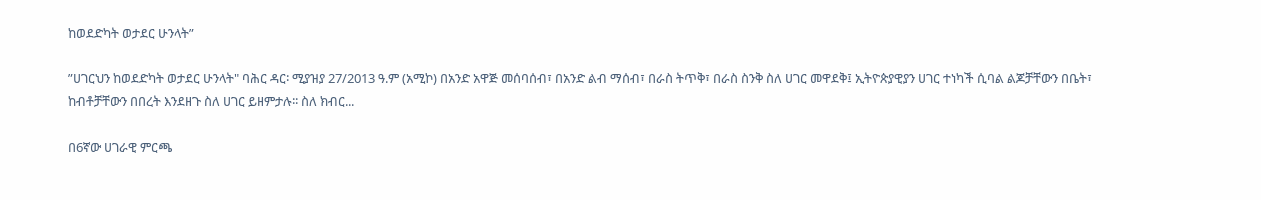ከወደድካት ወታደር ሁንላት”

ʺሀገርህን ከወደድካት ወታደር ሁንላት" ባሕር ዳር፡ ሚያዝያ 27/2013 ዓ.ም (አሚኮ) በአንድ አዋጅ መሰባሰብ፣ በአንድ ልብ ማሰብ፣ በራስ ትጥቅ፣ በራስ ስንቅ ስለ ሀገር መዋደቅ፤ ኢትዮጵያዊያን ሀገር ተነካች ሲባል ልጆቻቸውን በቤት፣ ከብቶቻቸውን በበረት እንደዘጉ ስለ ሀገር ይዘምታሉ፡፡ ስለ ክብር...

በ6ኛው ሀገራዊ ምርጫ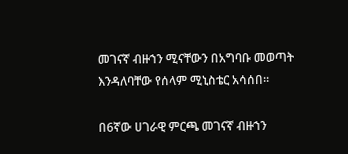መገናኛ ብዙኀን ሚናቸውን በአግባቡ መወጣት እንዳለባቸው የሰላም ሚኒስቴር አሳሰበ።

በ6ኛው ሀገራዊ ምርጫ መገናኛ ብዙኀን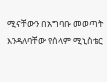ሚናቸውን በአግባቡ መወጣት እንዳለባቸው የሰላም ሚኒስቴር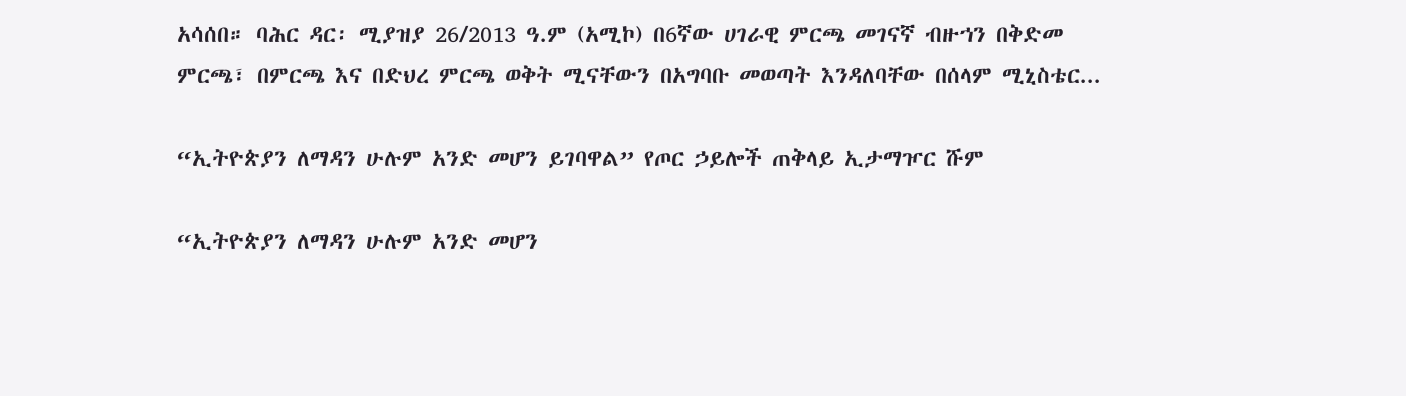አሳሰበ። ባሕር ዳር፡ ሚያዝያ 26/2013 ዓ.ም (አሚኮ) በ6ኛው ሀገራዊ ምርጫ መገናኛ ብዙኀን በቅድመ ምርጫ፣ በምርጫ እና በድህረ ምርጫ ወቅት ሚናቸውን በአግባቡ መወጣት እንዳለባቸው በሰላም ሚኒስቴር...

“ኢትዮጵያን ለማዳን ሁሉም አንድ መሆን ይገባዋል” የጦር ኃይሎች ጠቅላይ ኢታማዦር ሹም

“ኢትዮጵያን ለማዳን ሁሉም አንድ መሆን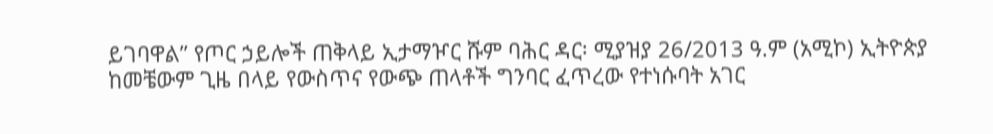ይገባዋል” የጦር ኃይሎች ጠቅላይ ኢታማዦር ሹም ባሕር ዳር፡ ሚያዝያ 26/2013 ዓ.ም (አሚኮ) ኢትዮጵያ ከመቼውም ጊዜ በላይ የውስጥና የውጭ ጠላቶች ግንባር ፈጥረው የተነሱባት አገር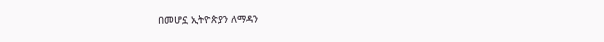በመሆኗ ኢትዮጵያን ለማዳን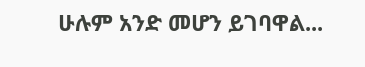ሁሉም አንድ መሆን ይገባዋል...